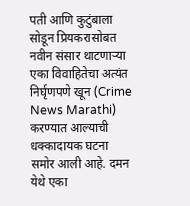पती आणि कुटुंबाला सोडून प्रियकरासोबत नवीन संसार थाटणाऱ्या एका विवाहितेचा अत्यंत निर्घृणपणे खून (Crime News Marathi) करण्यात आल्याची धक्कादायक घटना समोर आली आहे. दमन येथे एका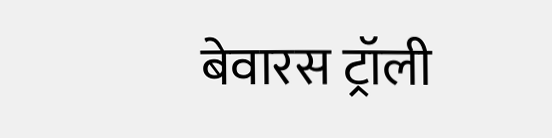बेवारस ट्रॉली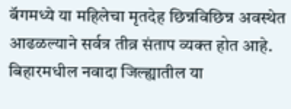बॅगमध्ये या महिलेचा मृतदेह छिन्नविछिन्न अवस्थेत आढळल्याने सर्वत्र तीव्र संताप व्यक्त होत आहे. बिहारमधील नवादा जिल्ह्यातील या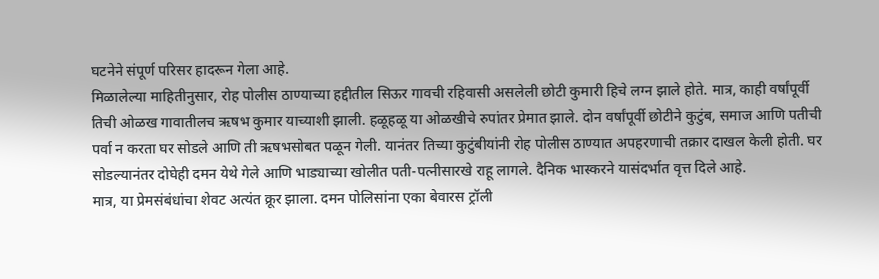घटनेने संपूर्ण परिसर हादरून गेला आहे.
मिळालेल्या माहितीनुसार, रोह पोलीस ठाण्याच्या हद्दीतील सिऊर गावची रहिवासी असलेली छोटी कुमारी हिचे लग्न झाले होते. मात्र, काही वर्षांपूर्वी तिची ओळख गावातीलच ऋषभ कुमार याच्याशी झाली. हळूहळू या ओळखीचे रुपांतर प्रेमात झाले. दोन वर्षांपूर्वी छोटीने कुटुंब, समाज आणि पतीची पर्वा न करता घर सोडले आणि ती ऋषभसोबत पळून गेली. यानंतर तिच्या कुटुंबीयांनी रोह पोलीस ठाण्यात अपहरणाची तक्रार दाखल केली होती. घर सोडल्यानंतर दोघेही दमन येथे गेले आणि भाड्याच्या खोलीत पती-पत्नीसारखे राहू लागले. दैनिक भास्करने यासंदर्भात वृत्त दिले आहे.
मात्र, या प्रेमसंबंधांचा शेवट अत्यंत क्रूर झाला. दमन पोलिसांना एका बेवारस ट्रॉली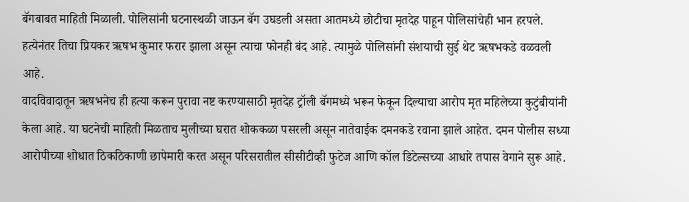बॅगबाबत माहिती मिळाली. पोलिसांनी घटनास्थळी जाऊन बॅग उघडली असता आतमध्ये छोटीचा मृतदेह पाहून पोलिसांचेही भान हरपले. हत्येनंतर तिचा प्रियकर ऋषभ कुमार फरार झाला असून त्याचा फोनही बंद आहे. त्यामुळे पोलिसांनी संशयाची सुई थेट ऋषभकडे वळवली आहे.
वादविवादातून ऋषभनेच ही हत्या करून पुरावा नष्ट करण्यासाठी मृतदेह ट्रॉली बॅगमध्ये भरून फेकून दिल्याचा आरोप मृत महिलेच्या कुटुंबीयांनी केला आहे. या घटनेची माहिती मिळताच मुलीच्या घरात शोककळा पसरली असून नातेवाईक दमनकडे रवाना झाले आहेत. दमन पोलीस सध्या आरोपीच्या शोधात ठिकठिकाणी छापेमारी करत असून परिसरातील सीसीटीव्ही फुटेज आणि कॉल डिटेल्सच्या आधारे तपास वेगाने सुरू आहे.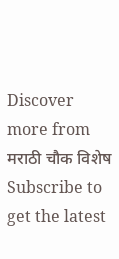Discover more from मराठी चौक विशेष
Subscribe to get the latest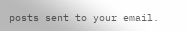posts sent to your email.